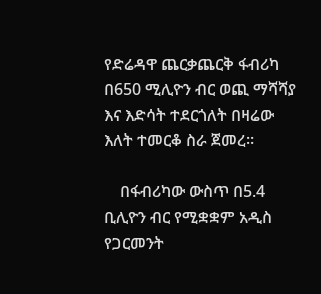የድሬዳዋ ጨርቃጨርቅ ፋብሪካ በ650 ሚሊዮን ብር ወጪ ማሻሻያ እና እድሳት ተደርጎለት በዛሬው እለት ተመርቆ ስራ ጀመረ።

    በፋብሪካው ውስጥ በ5.4 ቢሊዮን ብር የሚቋቋም አዲስ የጋርመንት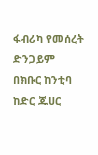ፋብሪካ የመሰረት ድንጋይም በክቡር ከንቲባ ከድር ጁሀር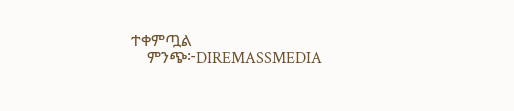ተቀምጧል
    ምንጭ፦DIREMASSMEDIA